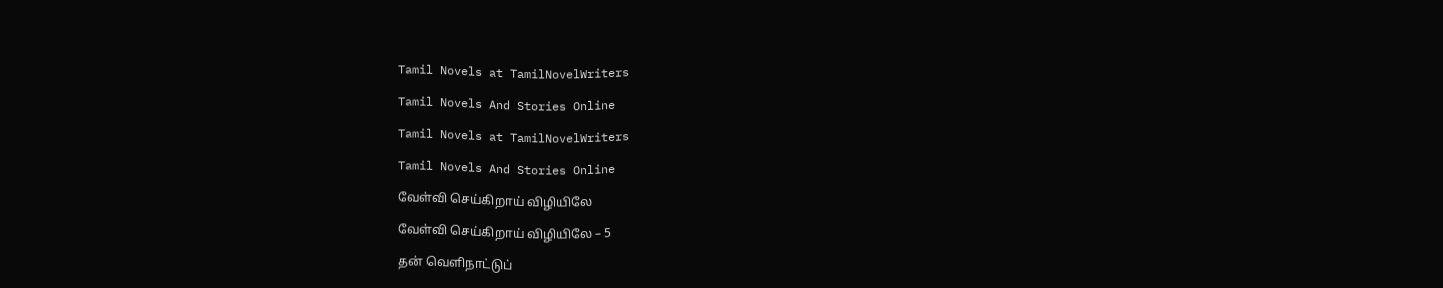Tamil Novels at TamilNovelWriters

Tamil Novels And Stories Online

Tamil Novels at TamilNovelWriters

Tamil Novels And Stories Online

வேள்வி செய்கிறாய் விழியிலே

வேள்வி செய்கிறாய் விழியிலே – 5

தன் வெளிநாட்டுப்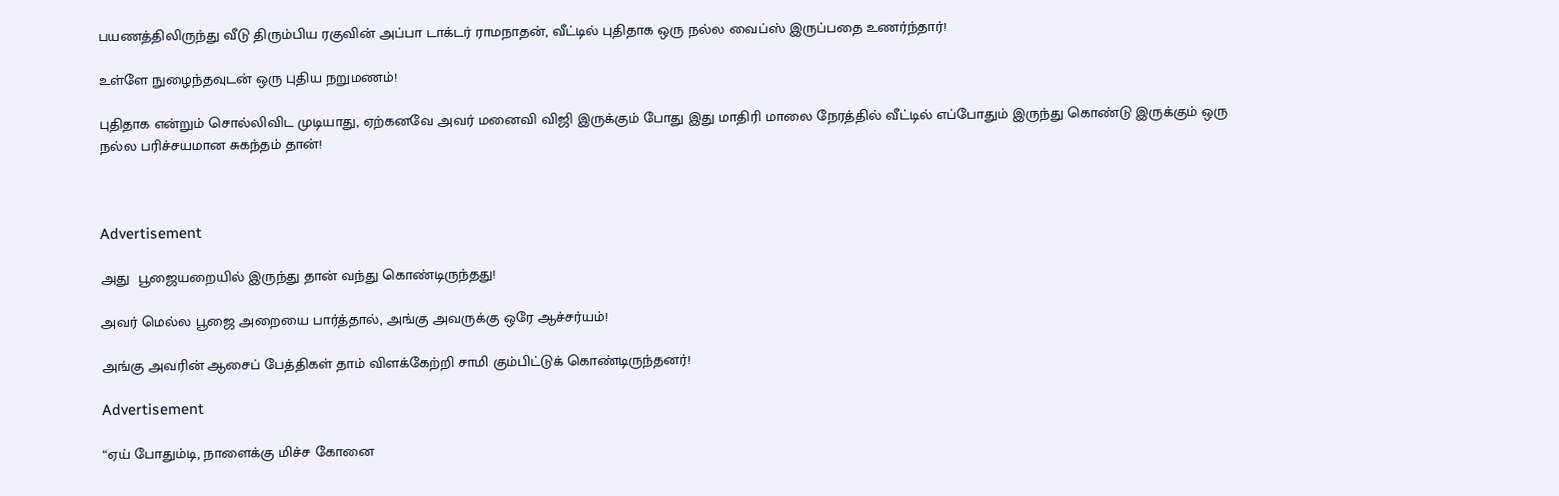பயணத்திலிருந்து வீடு திரும்பிய ரகுவின் அப்பா டாக்டர் ராமநாதன், வீட்டில் புதிதாக ஒரு நல்ல வைப்ஸ் இருப்பதை உணர்ந்தார்!

உள்ளே நுழைந்தவுடன் ஒரு புதிய நறுமணம்!

புதிதாக என்றும் சொல்லிவிட முடியாது, ஏற்கனவே அவர் மனைவி விஜி இருக்கும் போது இது மாதிரி மாலை நேரத்தில் வீட்டில் எப்போதும் இருந்து கொண்டு இருக்கும் ஒரு நல்ல பரிச்சயமான சுகந்தம் தான்!



Advertisement

அது  பூஜையறையில் இருந்து தான் வந்து கொண்டிருந்தது!

அவர் மெல்ல பூஜை அறையை பார்த்தால், அங்கு அவருக்கு ஒரே ஆச்சர்யம்!

அங்கு அவரின் ஆசைப் பேத்திகள் தாம் விளக்கேற்றி சாமி கும்பிட்டுக் கொண்டிருந்தனர்!

Advertisement

“ஏய் போதும்டி, நாளைக்கு மிச்ச கோனை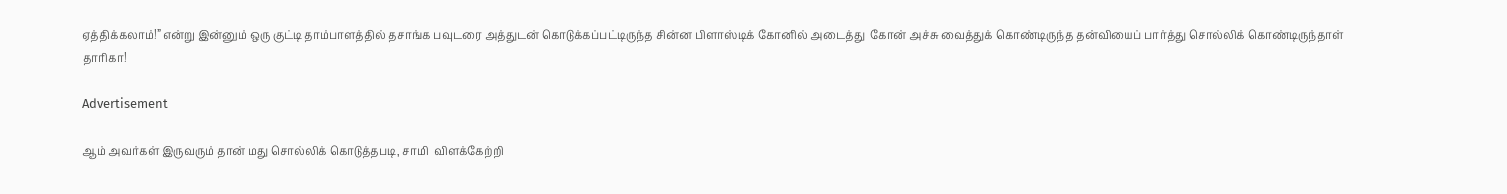ஏத்திக்கலாம்!” என்று இன்னும் ஒரு குட்டி தாம்பாளத்தில் தசாங்க பவுடரை அத்துடன் கொடுக்கப்பட்டிருந்த சின்ன பிளாஸ்டிக் கோனில் அடைத்து  கோன் அச்சு வைத்துக் கொண்டிருந்த தன்வியைப் பார்த்து சொல்லிக் கொண்டிருந்தாள் தாரிகா!

Advertisement

ஆம் அவர்கள் இருவரும் தான் மது சொல்லிக் கொடுத்தபடி, சாமி  விளக்கேற்றி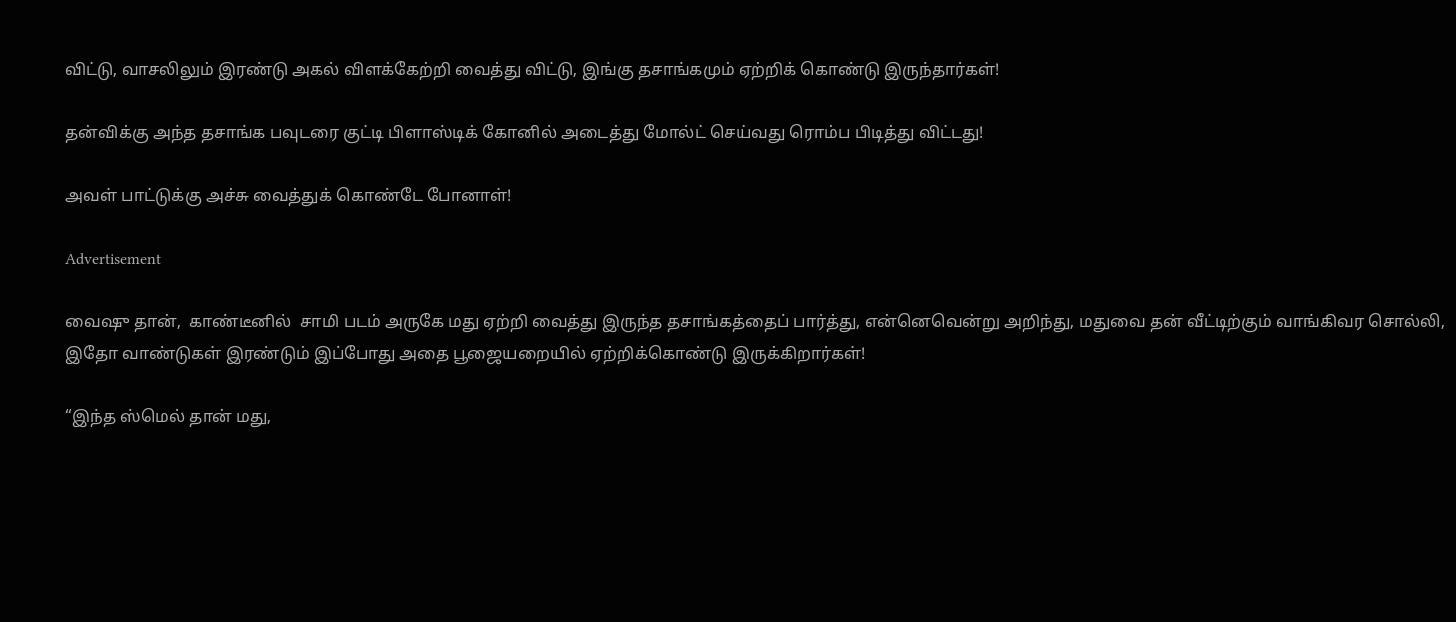விட்டு, வாசலிலும் இரண்டு அகல் விளக்கேற்றி வைத்து விட்டு, இங்கு தசாங்கமும் ஏற்றிக் கொண்டு இருந்தார்கள்!

தன்விக்கு அந்த தசாங்க பவுடரை குட்டி பிளாஸ்டிக் கோனில் அடைத்து மோல்ட் செய்வது ரொம்ப பிடித்து விட்டது!

அவள் பாட்டுக்கு அச்சு வைத்துக் கொண்டே போனாள்!

Advertisement

வைஷு தான்,  காண்டீனில்  சாமி படம் அருகே மது ஏற்றி வைத்து இருந்த தசாங்கத்தைப் பார்த்து, என்னெவென்று அறிந்து, மதுவை தன் வீட்டிற்கும் வாங்கிவர சொல்லி, இதோ வாண்டுகள் இரண்டும் இப்போது அதை பூஜையறையில் ஏற்றிக்கொண்டு இருக்கிறார்கள்!

“இந்த ஸ்மெல் தான் மது,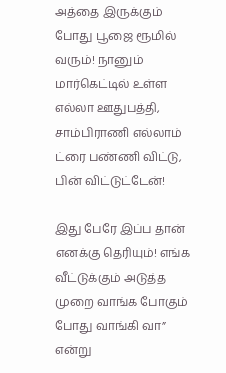அத்தை இருக்கும் போது பூஜை ரூமில் வரும்! நானும் மார்கெட்டில் உள்ள எல்லா ஊதுபத்தி, சாம்பிராணி எல்லாம் ட்ரை பண்ணி விட்டு, பின் விட்டுட்டேன்!

இது பேரே இப்ப தான் எனக்கு தெரியும்! எங்க வீட்டுக்கும் அடுத்த முறை வாங்க போகும் போது வாங்கி வா” என்று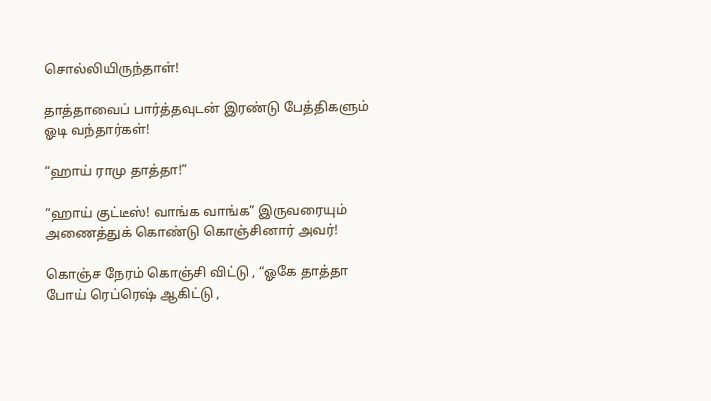சொல்லியிருந்தாள்!

தாத்தாவைப் பார்த்தவுடன் இரண்டு பேத்திகளும் ஓடி வந்தார்கள்!

“ஹாய் ராமு தாத்தா!”

“ஹாய் குட்டீஸ்! வாங்க வாங்க” இருவரையும் அணைத்துக் கொண்டு கொஞ்சினார் அவர்!

கொஞ்ச நேரம் கொஞ்சி விட்டு , “ஓகே தாத்தா போய் ரெப்ரெஷ் ஆகிட்டு ,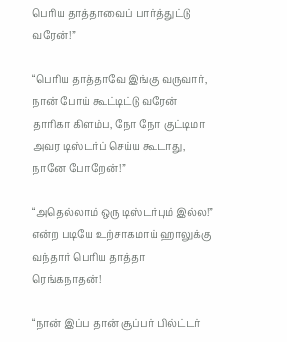பெரிய தாத்தாவைப் பார்த்துட்டு வரேன்!”

“பெரிய தாத்தாவே இங்கு வருவார், நான் போய் கூட்டிட்டு வரேன் தாரிகா கிளம்ப, நோ நோ குட்டிமா அவர டிஸ்டர்ப் செய்ய கூடாது, நானே போறேன்!”

“அதெல்லாம் ஒரு டிஸ்டர்பும் இல்ல!” என்ற படியே உற்சாகமாய் ஹாலுக்கு வந்தார் பெரிய தாத்தா ரெங்கநாதன்!

“நான் இப்ப தான் சூப்பர் பில்ட்டர்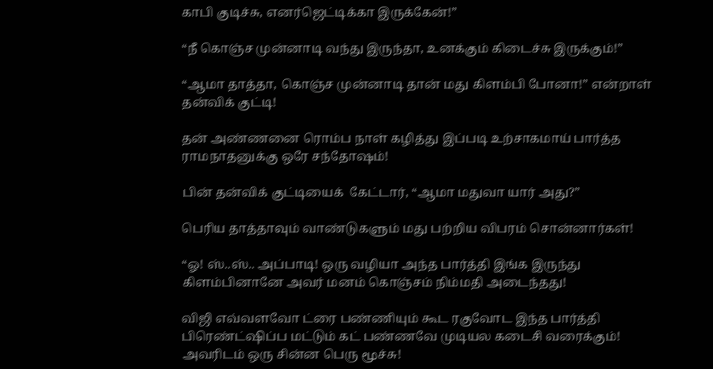காபி குடிச்சு, எனர்ஜெட்டிக்கா இருக்கேன்!”

“நீ கொஞ்ச முன்னாடி வந்து இருந்தா, உனக்கும் கிடைச்சு இருக்கும்!”

“ஆமா தாத்தா, கொஞ்ச முன்னாடி தான் மது கிளம்பி போனா!” என்றாள் தன்விக் குட்டி!

தன் அண்ணனை ரொம்ப நாள் கழித்து இப்படி உற்சாகமாய் பார்த்த ராமநாதனுக்கு ஒரே சந்தோஷம்!

பின் தன்விக் குட்டியைக்  கேட்டார், “ஆமா மதுவா யார் அது?”

பெரிய தாத்தாவும் வாண்டுகளும் மது பற்றிய விபரம் சொன்னார்கள்!

“ஓ! ஸ்..ஸ்.. அப்பாடி! ஒரு வழியா அந்த பார்த்தி இங்க இருந்து கிளம்பினானே அவர் மனம் கொஞ்சம் நிம்மதி அடைந்தது!

விஜி எவ்வளவோ ட்ரை பண்ணியும் கூட ரகுவோட இந்த பார்த்தி பிரெண்ட்ஷிப்ப மட்டும் கட் பண்ணவே முடியல கடைசி வரைக்கும்! அவரிடம் ஒரு சின்ன பெரு மூச்சு!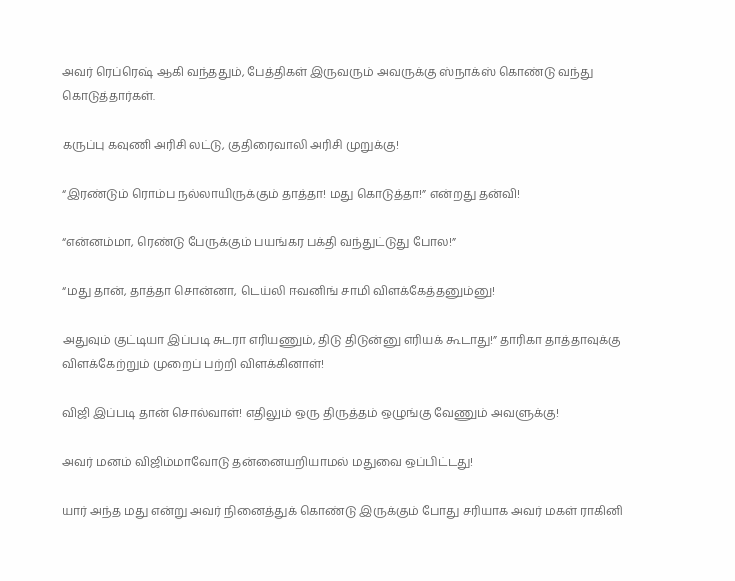அவர் ரெப்ரெஷ் ஆகி வந்ததும், பேத்திகள் இருவரும் அவருக்கு ஸ்நாக்ஸ் கொண்டு வந்து கொடுத்தார்கள்.

கருப்பு கவுணி அரிசி லட்டு, குதிரைவாலி அரிசி முறுக்கு!

“இரண்டும் ரொம்ப நல்லாயிருக்கும் தாத்தா! மது கொடுத்தா!” என்றது தன்வி!

“என்னம்மா, ரெண்டு பேருக்கும் பயங்கர பக்தி வந்துட்டுது போல!”

“மது தான், தாத்தா சொன்னா, டெய்லி ஈவனிங் சாமி விளக்கேத்தனும்னு!

அதுவும் குட்டியா இப்படி சுடரா எரியணும், திடு திடுன்னு எரியக் கூடாது!” தாரிகா தாத்தாவுக்கு  விளக்கேற்றும் முறைப் பற்றி விளக்கினாள்!

விஜி இப்படி தான் சொல்வாள்! எதிலும் ஒரு திருத்தம் ஒழுங்கு வேணும் அவளுக்கு!

அவர் மனம் விஜிம்மாவோடு தன்னையறியாமல் மதுவை ஒப்பிட்டது!

யார் அந்த மது என்று அவர் நினைத்துக் கொண்டு இருக்கும் போது சரியாக அவர் மகள் ராகினி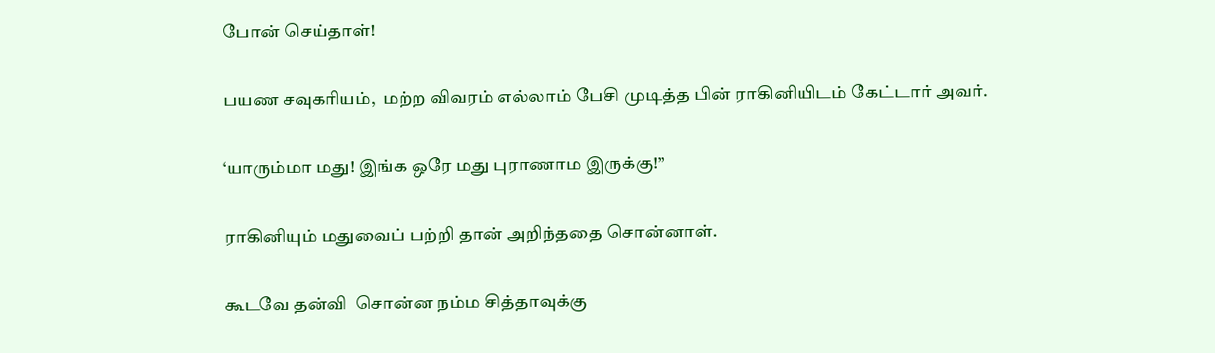போன் செய்தாள்!

பயண சவுகரியம்,  மற்ற விவரம் எல்லாம் பேசி முடித்த பின் ராகினியிடம் கேட்டார் அவர்.

‘யாரும்மா மது! இங்க ஒரே மது புராணாம இருக்கு!”

ராகினியும் மதுவைப் பற்றி தான் அறிந்ததை சொன்னாள்.

கூடவே தன்வி  சொன்ன நம்ம சித்தாவுக்கு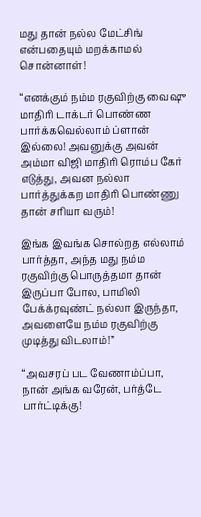மது தான் நல்ல மேட்சிங் என்பதையும் மறக்காமல் சொன்னாள்!

“எனக்கும் நம்ம ரகுவிற்கு வைஷு மாதிரி டாக்டர் பொண்ண பார்க்கவெல்லாம் ப்ளான் இல்லை! அவனுக்கு அவன் அம்மா விஜி மாதிரி ரொம்ப கேர் எடுத்து, அவன நல்லா பார்த்துக்கற மாதிரி பொண்ணு தான் சரியா வரும்!

இங்க இவங்க சொல்றத எல்லாம் பார்த்தா, அந்த மது நம்ம ரகுவிற்கு பொருத்தமா தான் இருப்பா போல, பாமிலி பேக்க்ரவுண்ட் நல்லா இருந்தா, அவளையே நம்ம ரகுவிற்கு முடித்து விடலாம்!”

“அவசரப் பட வேணாம்ப்பா, நான் அங்க வரேன், பர்த்டே பார்ட்டிக்கு!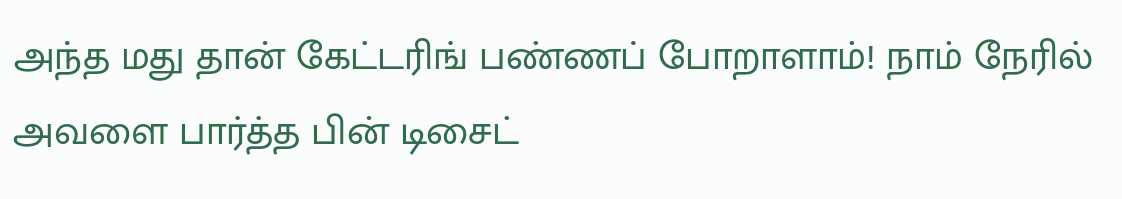அந்த மது தான் கேட்டரிங் பண்ணப் போறாளாம்! நாம் நேரில் அவளை பார்த்த பின் டிசைட்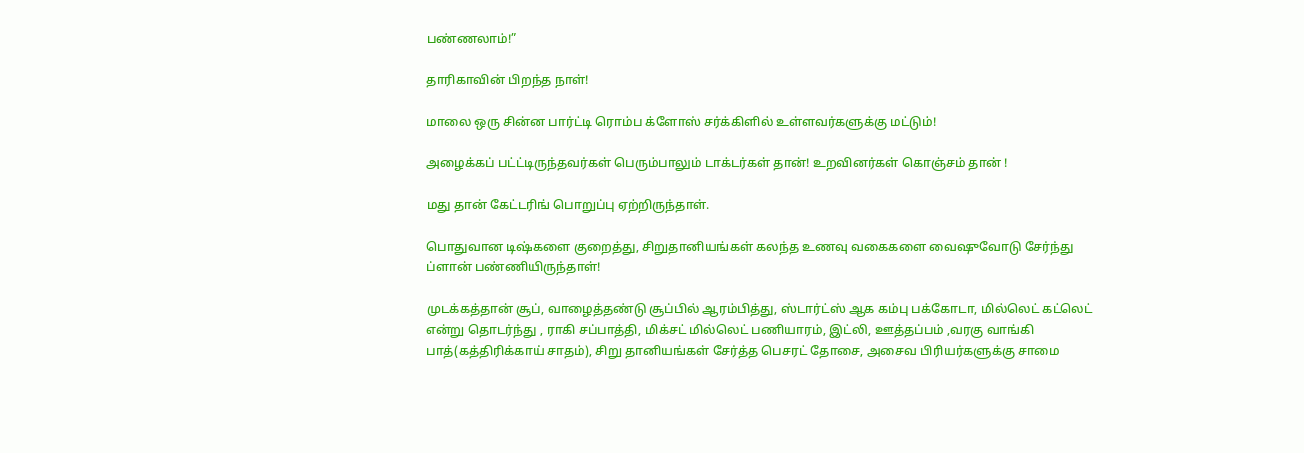பண்ணலாம்!”

தாரிகாவின் பிறந்த நாள்!

மாலை ஒரு சின்ன பார்ட்டி ரொம்ப க்ளோஸ் சர்க்கிளில் உள்ளவர்களுக்கு மட்டும்!

அழைக்கப் பட்ட்டிருந்தவர்கள் பெரும்பாலும் டாக்டர்கள் தான்! உறவினர்கள் கொஞ்சம் தான் !

மது தான் கேட்டரிங் பொறுப்பு ஏற்றிருந்தாள்.

பொதுவான டிஷ்களை குறைத்து, சிறுதானியங்கள் கலந்த உணவு வகைகளை வைஷுவோடு சேர்ந்து ப்ளான் பண்ணியிருந்தாள்!

முடக்கத்தான் சூப், வாழைத்தண்டு சூப்பில் ஆரம்பித்து, ஸ்டார்ட்ஸ் ஆக கம்பு பக்கோடா, மில்லெட் கட்லெட் என்று தொடர்ந்து , ராகி சப்பாத்தி, மிக்சட் மில்லெட் பணியாரம், இட்லி, ஊத்தப்பம் ,வரகு வாங்கி பாத்(கத்திரிக்காய் சாதம்), சிறு தானியங்கள் சேர்த்த பெசரட் தோசை, அசைவ பிரியர்களுக்கு சாமை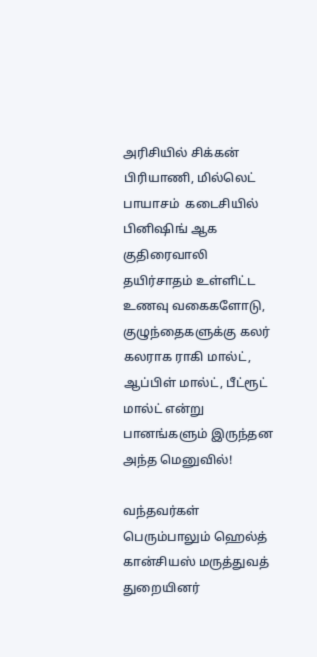அரிசியில் சிக்கன் பிரியாணி, மில்லெட் பாயாசம்  கடைசியில் பினிஷிங் ஆக குதிரைவாலி தயிர்சாதம் உள்ளிட்ட உணவு வகைகளோடு, குழுந்தைகளுக்கு கலர் கலராக ராகி மால்ட், ஆப்பிள் மால்ட், பீட்ரூட் மால்ட் என்று பானங்களும் இருந்தன அந்த மெனுவில்!

வந்தவர்கள் பெரும்பாலும் ஹெல்த் கான்சியஸ் மருத்துவத் துறையினர்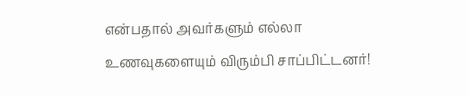என்பதால் அவர்களும் எல்லா உணவுகளையும் விரும்பி சாப்பிட்டனர்!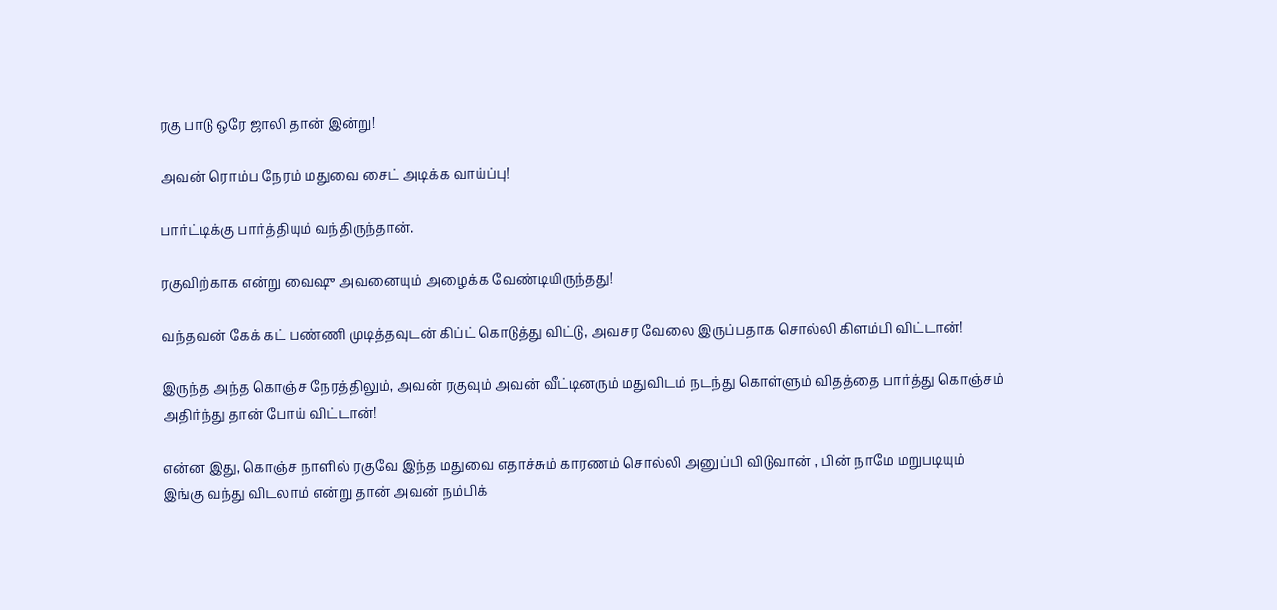ரகு பாடு ஒரே ஜாலி தான் இன்று!

அவன் ரொம்ப நேரம் மதுவை சைட் அடிக்க வாய்ப்பு!

பார்ட்டிக்கு பார்த்தியும் வந்திருந்தான்.

ரகுவிற்காக என்று வைஷு அவனையும் அழைக்க வேண்டியிருந்தது!

வந்தவன் கேக் கட் பண்ணி முடித்தவுடன் கிப்ட் கொடுத்து விட்டு, அவசர வேலை இருப்பதாக சொல்லி கிளம்பி விட்டான்!

இருந்த அந்த கொஞ்ச நேரத்திலும், அவன் ரகுவும் அவன் வீட்டினரும் மதுவிடம் நடந்து கொள்ளும் விதத்தை பார்த்து கொஞ்சம் அதிர்ந்து தான் போய் விட்டான்!

என்ன இது, கொஞ்ச நாளில் ரகுவே இந்த மதுவை எதாச்சும் காரணம் சொல்லி அனுப்பி விடுவான் , பின் நாமே மறுபடியும் இங்கு வந்து விடலாம் என்று தான் அவன் நம்பிக்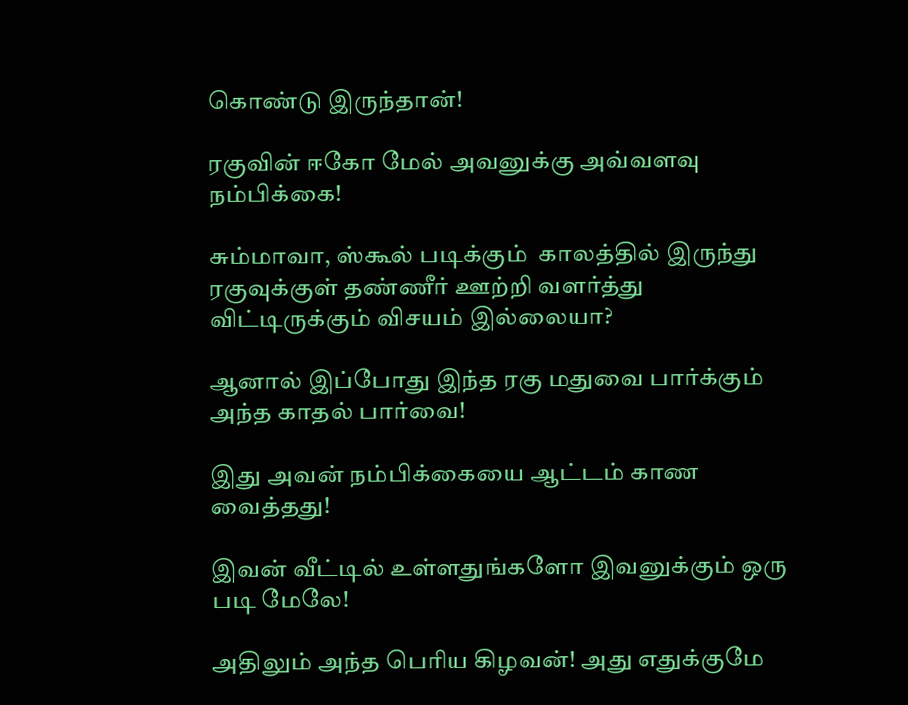கொண்டு இருந்தான்!

ரகுவின் ஈகோ மேல் அவனுக்கு அவ்வளவு நம்பிக்கை!

சும்மாவா, ஸ்கூல் படிக்கும்  காலத்தில் இருந்து ரகுவுக்குள் தண்ணீர் ஊற்றி வளர்த்து விட்டிருக்கும் விசயம் இல்லையா?

ஆனால் இப்போது இந்த ரகு மதுவை பார்க்கும் அந்த காதல் பார்வை!

இது அவன் நம்பிக்கையை ஆட்டம் காண வைத்தது!

இவன் வீட்டில் உள்ளதுங்களோ இவனுக்கும் ஒரு படி மேலே!

அதிலும் அந்த பெரிய கிழவன்! அது எதுக்குமே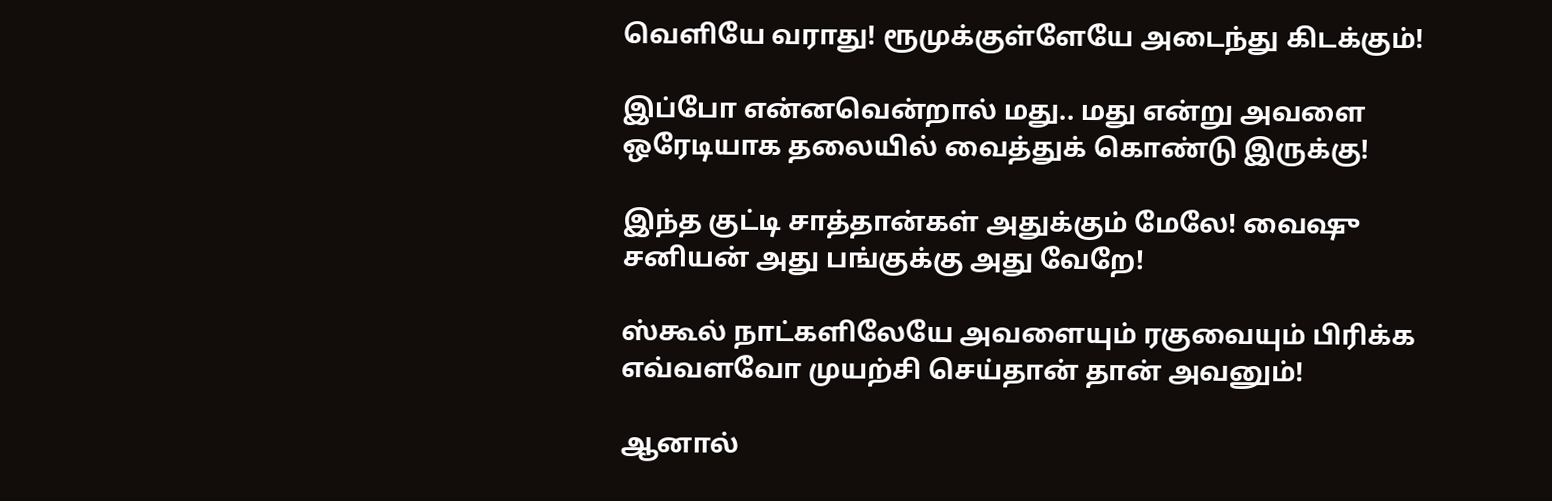வெளியே வராது! ரூமுக்குள்ளேயே அடைந்து கிடக்கும்!

இப்போ என்னவென்றால் மது.. மது என்று அவளை ஒரேடியாக தலையில் வைத்துக் கொண்டு இருக்கு!

இந்த குட்டி சாத்தான்கள் அதுக்கும் மேலே! வைஷு சனியன் அது பங்குக்கு அது வேறே!

ஸ்கூல் நாட்களிலேயே அவளையும் ரகுவையும் பிரிக்க எவ்வளவோ முயற்சி செய்தான் தான் அவனும்!

ஆனால்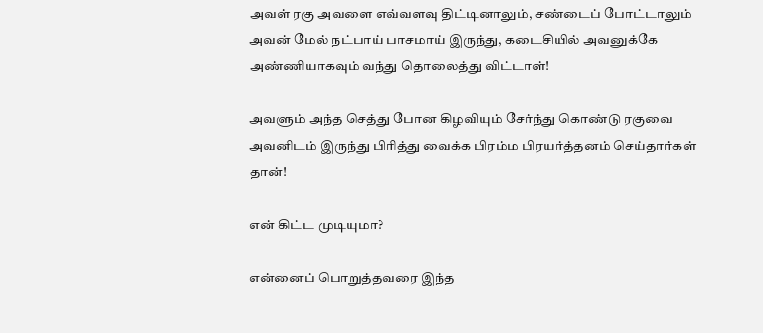அவள் ரகு அவளை எவ்வளவு திட்டினாலும், சண்டைப் போட்டாலும் அவன் மேல் நட்பாய் பாசமாய் இருந்து, கடைசியில் அவனுக்கே அண்ணியாகவும் வந்து தொலைத்து விட்டாள்!

அவளும் அந்த செத்து போன கிழவியும் சேர்ந்து கொண்டு ரகுவை அவனிடம் இருந்து பிரித்து வைக்க பிரம்ம பிரயர்த்தனம் செய்தார்கள் தான்!

என் கிட்ட முடியுமா?

என்னைப் பொறுத்தவரை இந்த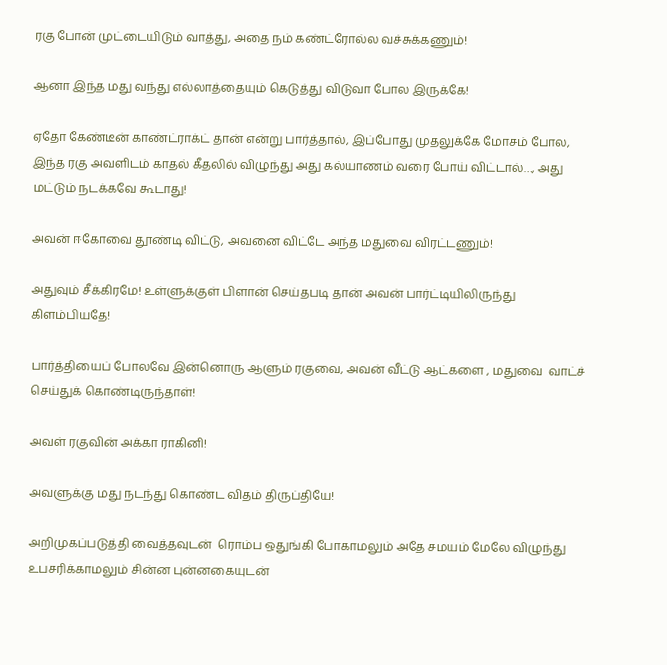ரகு போன் முட்டையிடும் வாத்து, அதை நம் கண்ட்ரோல்ல வச்சுக்கணும்!

ஆனா இந்த மது வந்து எல்லாத்தையும் கெடுத்து விடுவா போல இருக்கே!

ஏதோ கேண்டீன் காண்ட்ராக்ட் தான் என்று பார்த்தால், இப்போது முதலுக்கே மோசம் போல, இந்த ரகு அவளிடம் காதல் கீதலில் விழுந்து அது கல்யாணம் வரை போய் விட்டால்…, அது மட்டும் நடக்கவே கூடாது!

அவன் ஈகோவை தூண்டி விட்டு, அவனை விட்டே அந்த மதுவை விரட்டணும்!

அதுவும் சீக்கிரமே! உள்ளுக்குள் பிளான் செய்தபடி தான் அவன் பார்ட்டியிலிருந்து கிளம்பியதே!

பார்த்தியைப் போலவே இன்னொரு ஆளும் ரகுவை, அவன் வீட்டு ஆட்களை , மதுவை  வாட்ச் செய்துக் கொண்டிருந்தாள்!

அவள் ரகுவின் அக்கா ராகினி!

அவளுக்கு மது நடந்து கொண்ட விதம் திருப்தியே!

அறிமுகப்படுத்தி வைத்தவுடன்  ரொம்ப ஒதுங்கி போகாமலும் அதே சமயம் மேலே விழுந்து உபசரிக்காமலும் சின்ன புன்னகையுடன்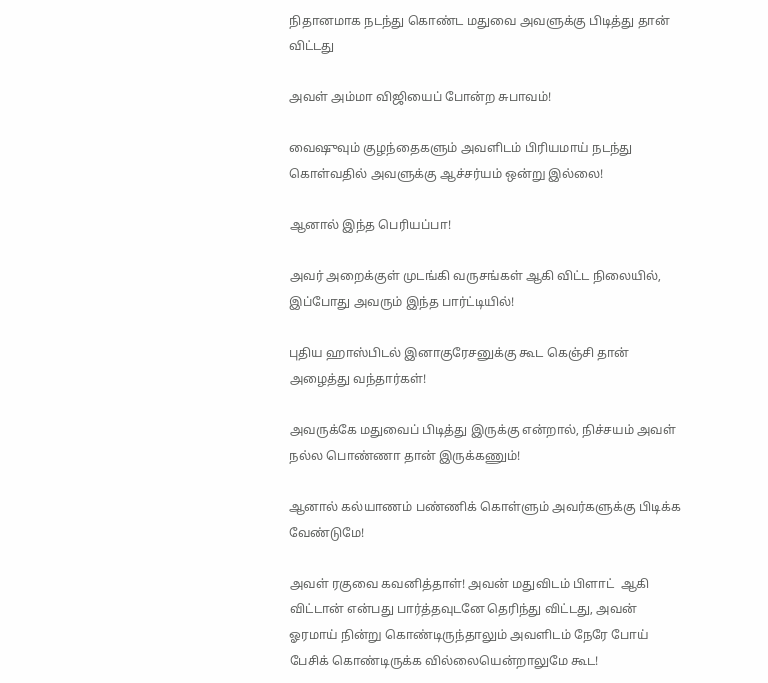நிதானமாக நடந்து கொண்ட மதுவை அவளுக்கு பிடித்து தான் விட்டது

அவள் அம்மா விஜியைப் போன்ற சுபாவம்!

வைஷுவும் குழந்தைகளும் அவளிடம் பிரியமாய் நடந்து கொள்வதில் அவளுக்கு ஆச்சர்யம் ஒன்று இல்லை!

ஆனால் இந்த பெரியப்பா!

அவர் அறைக்குள் முடங்கி வருசங்கள் ஆகி விட்ட நிலையில், இப்போது அவரும் இந்த பார்ட்டியில்!

புதிய ஹாஸ்பிடல் இனாகுரேசனுக்கு கூட கெஞ்சி தான் அழைத்து வந்தார்கள்!

அவருக்கே மதுவைப் பிடித்து இருக்கு என்றால், நிச்சயம் அவள் நல்ல பொண்ணா தான் இருக்கணும்!

ஆனால் கல்யாணம் பண்ணிக் கொள்ளும் அவர்களுக்கு பிடிக்க வேண்டுமே!

அவள் ரகுவை கவனித்தாள்! அவன் மதுவிடம் பிளாட்  ஆகி விட்டான் என்பது பார்த்தவுடனே தெரிந்து விட்டது, அவன் ஓரமாய் நின்று கொண்டிருந்தாலும் அவளிடம் நேரே போய் பேசிக் கொண்டிருக்க வில்லையென்றாலுமே கூட!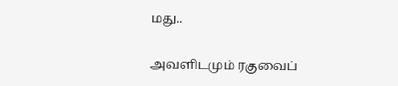மது..

அவளிடமும் ரகுவைப்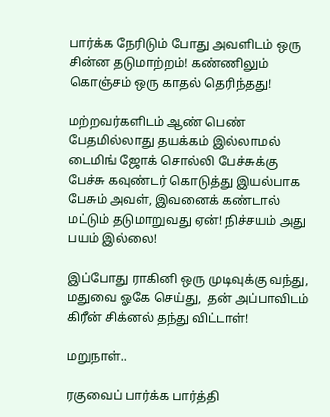பார்க்க நேரிடும் போது அவளிடம் ஒரு சின்ன தடுமாற்றம்! கண்ணிலும் கொஞ்சம் ஒரு காதல் தெரிந்தது!

மற்றவர்களிடம் ஆண் பெண் பேதமில்லாது தயக்கம் இல்லாமல் டைமிங் ஜோக் சொல்லி பேச்சுக்கு பேச்சு கவுண்டர் கொடுத்து இயல்பாக பேசும் அவள், இவனைக் கண்டால் மட்டும் தடுமாறுவது ஏன்! நிச்சயம் அது பயம் இல்லை!

இப்போது ராகினி ஒரு முடிவுக்கு வந்து, மதுவை ஓகே செய்து,  தன் அப்பாவிடம் கிரீன் சிக்னல் தந்து விட்டாள்!

மறுநாள்..

ரகுவைப் பார்க்க பார்த்தி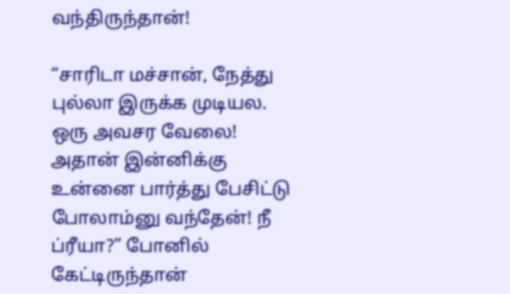வந்திருந்தான்!

“சாரிடா மச்சான், நேத்து புல்லா இருக்க முடியல. ஒரு அவசர வேலை! அதான் இன்னிக்கு உன்னை பார்த்து பேசிட்டு போலாம்னு வந்தேன்! நீ ப்ரீயா?” போனில் கேட்டிருந்தான்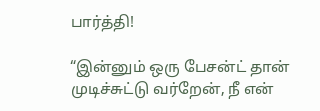பார்த்தி!

“இன்னும் ஒரு பேசன்ட் தான் முடிச்சுட்டு வர்றேன், நீ என்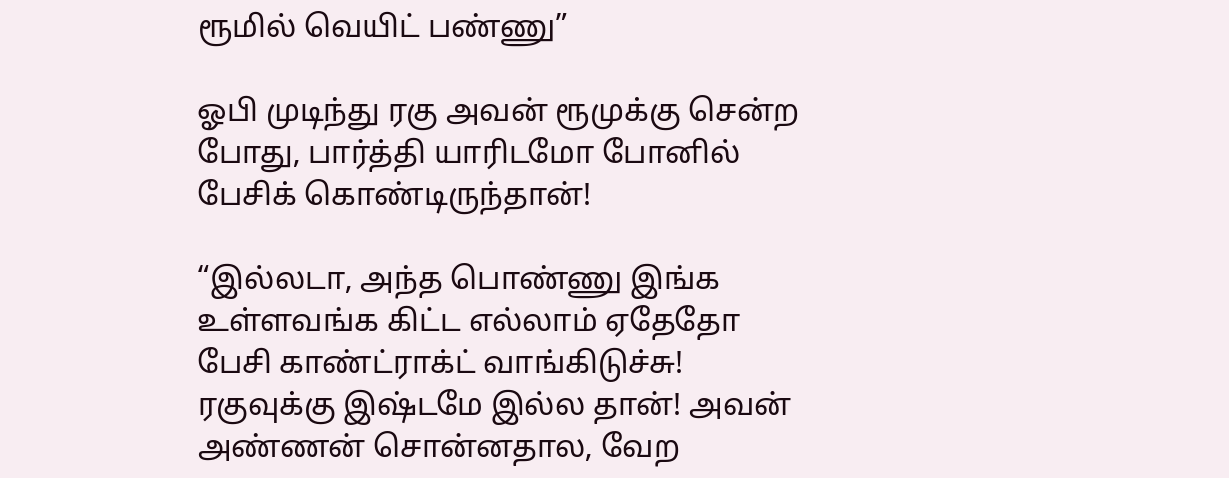ரூமில் வெயிட் பண்ணு”

ஓபி முடிந்து ரகு அவன் ரூமுக்கு சென்ற போது, பார்த்தி யாரிடமோ போனில் பேசிக் கொண்டிருந்தான்!

“இல்லடா, அந்த பொண்ணு இங்க உள்ளவங்க கிட்ட எல்லாம் ஏதேதோ பேசி காண்ட்ராக்ட் வாங்கிடுச்சு! ரகுவுக்கு இஷ்டமே இல்ல தான்! அவன் அண்ணன் சொன்னதால, வேற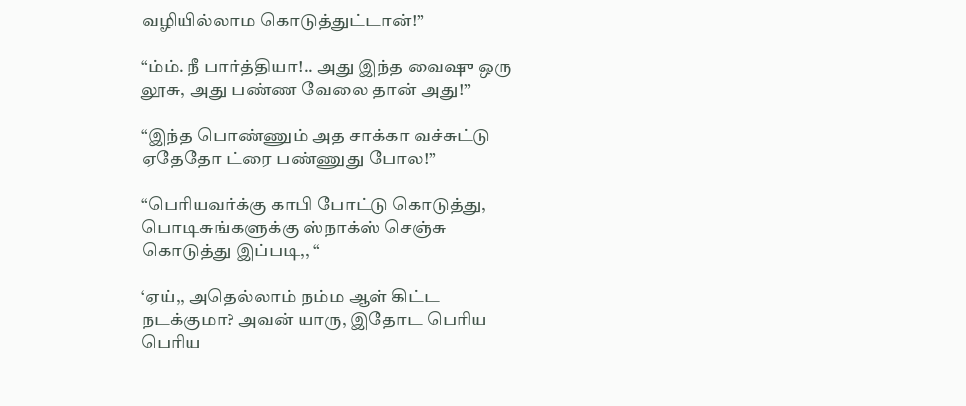வழியில்லாம கொடுத்துட்டான்!”

“ம்ம். நீ பார்த்தியா!.. அது இந்த வைஷு ஒரு லூசு, அது பண்ண வேலை தான் அது!”

“இந்த பொண்ணும் அத சாக்கா வச்சுட்டு ஏதேதோ ட்ரை பண்ணுது போல!”

“பெரியவர்க்கு காபி போட்டு கொடுத்து, பொடிசுங்களுக்கு ஸ்நாக்ஸ் செஞ்சு கொடுத்து இப்படி,, “

‘ஏய்,, அதெல்லாம் நம்ம ஆள் கிட்ட நடக்குமா? அவன் யாரு, இதோட பெரிய பெரிய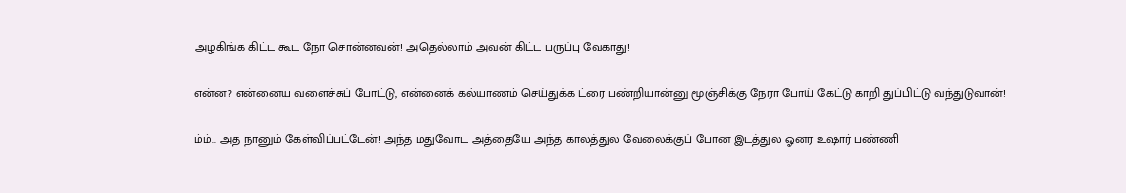அழகிங்க கிட்ட கூட நோ சொன்னவன்! அதெல்லாம் அவன் கிட்ட பருப்பு வேகாது!

என்ன? என்னைய வளைச்சுப் போட்டு, என்னைக் கல்யாணம் செய்துக்க ட்ரை பண்றியான்னு மூஞ்சிக்கு நேரா போய் கேட்டு காறி துப்பிட்டு வந்துடுவான்!

ம்ம்.. அத நானும் கேள்விப்பட்டேன்! அந்த மதுவோட அத்தையே அந்த காலத்துல வேலைக்குப் போன இடத்துல ஓனர உஷார் பண்ணி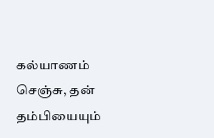கல்யாணம் செஞ்சு, தன் தம்பியையும்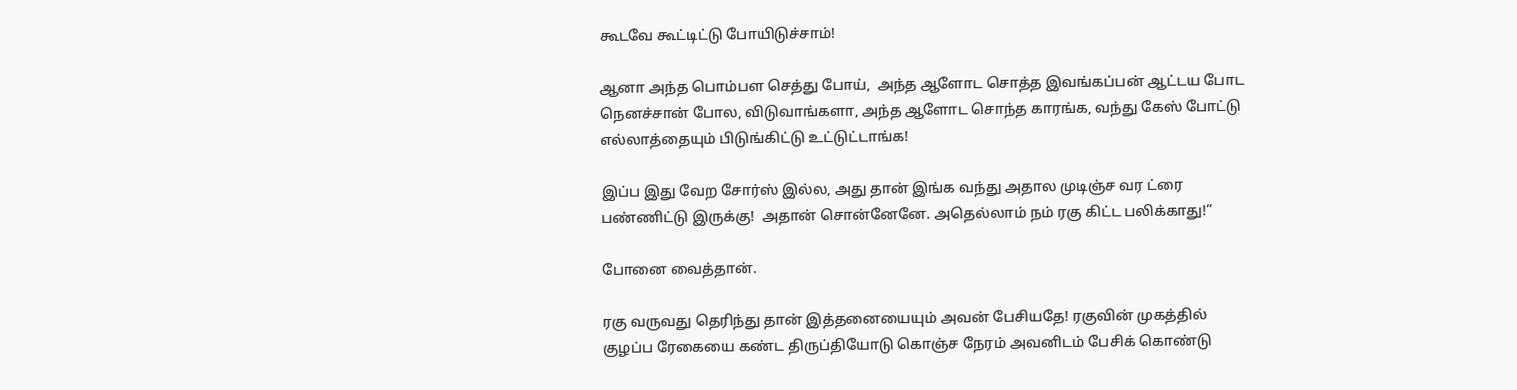கூடவே கூட்டிட்டு போயிடுச்சாம்!

ஆனா அந்த பொம்பள செத்து போய்,  அந்த ஆளோட சொத்த இவங்கப்பன் ஆட்டய போட நெனச்சான் போல, விடுவாங்களா, அந்த ஆளோட சொந்த காரங்க, வந்து கேஸ் போட்டு எல்லாத்தையும் பிடுங்கிட்டு உட்டுட்டாங்க!

இப்ப இது வேற சோர்ஸ் இல்ல, அது தான் இங்க வந்து அதால முடிஞ்ச வர ட்ரை பண்ணிட்டு இருக்கு!  அதான் சொன்னேனே. அதெல்லாம் நம் ரகு கிட்ட பலிக்காது!”

போனை வைத்தான்.

ரகு வருவது தெரிந்து தான் இத்தனையையும் அவன் பேசியதே! ரகுவின் முகத்தில் குழப்ப ரேகையை கண்ட திருப்தியோடு கொஞ்ச நேரம் அவனிடம் பேசிக் கொண்டு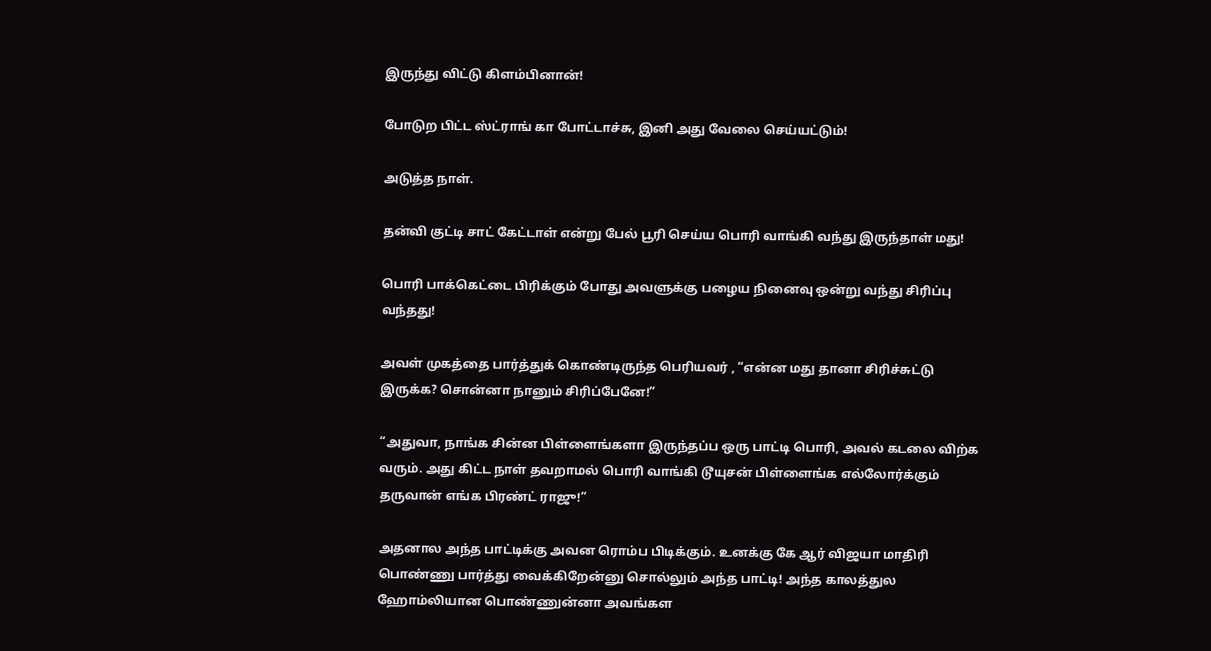இருந்து விட்டு கிளம்பினான்!

போடுற பிட்ட ஸ்ட்ராங் கா போட்டாச்சு, இனி அது வேலை செய்யட்டும்!

அடுத்த நாள்.

தன்வி குட்டி சாட் கேட்டாள் என்று பேல் பூரி செய்ய பொரி வாங்கி வந்து இருந்தாள் மது!

பொரி பாக்கெட்டை பிரிக்கும் போது அவளுக்கு பழைய நினைவு ஒன்று வந்து சிரிப்பு வந்தது!

அவள் முகத்தை பார்த்துக் கொண்டிருந்த பெரியவர் , “என்ன மது தானா சிரிச்சுட்டு இருக்க? சொன்னா நானும் சிரிப்பேனே!”

“அதுவா, நாங்க சின்ன பிள்ளைங்களா இருந்தப்ப ஒரு பாட்டி பொரி, அவல் கடலை விற்க வரும். அது கிட்ட நாள் தவறாமல் பொரி வாங்கி டூயுசன் பிள்ளைங்க எல்லோர்க்கும் தருவான் எங்க பிரண்ட் ராஜு!”

அதனால அந்த பாட்டிக்கு அவன ரொம்ப பிடிக்கும். உனக்கு கே ஆர் விஜயா மாதிரி பொண்ணு பார்த்து வைக்கிறேன்னு சொல்லும் அந்த பாட்டி! அந்த காலத்துல ஹோம்லியான பொண்ணுன்னா அவங்கள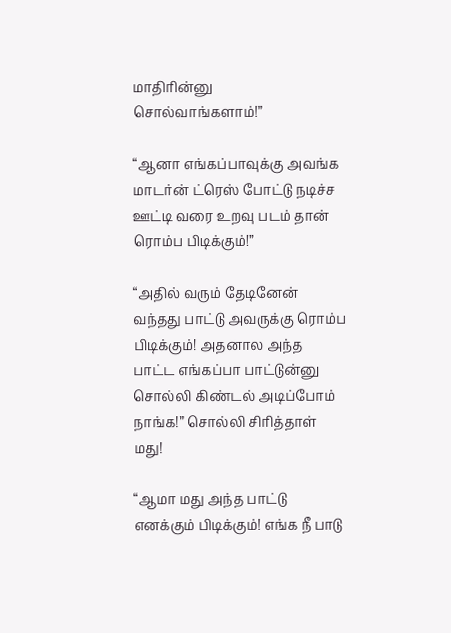மாதிரின்னு சொல்வாங்களாம்!”

“ஆனா எங்கப்பாவுக்கு அவங்க மாடர்ன் ட்ரெஸ் போட்டு நடிச்ச ஊட்டி வரை உறவு படம் தான் ரொம்ப பிடிக்கும்!”

“அதில் வரும் தேடினேன் வந்தது பாட்டு அவருக்கு ரொம்ப பிடிக்கும்! அதனால அந்த பாட்ட எங்கப்பா பாட்டுன்னு சொல்லி கிண்டல் அடிப்போம் நாங்க!” சொல்லி சிரித்தாள் மது!

“ஆமா மது அந்த பாட்டு எனக்கும் பிடிக்கும்! எங்க நீ பாடு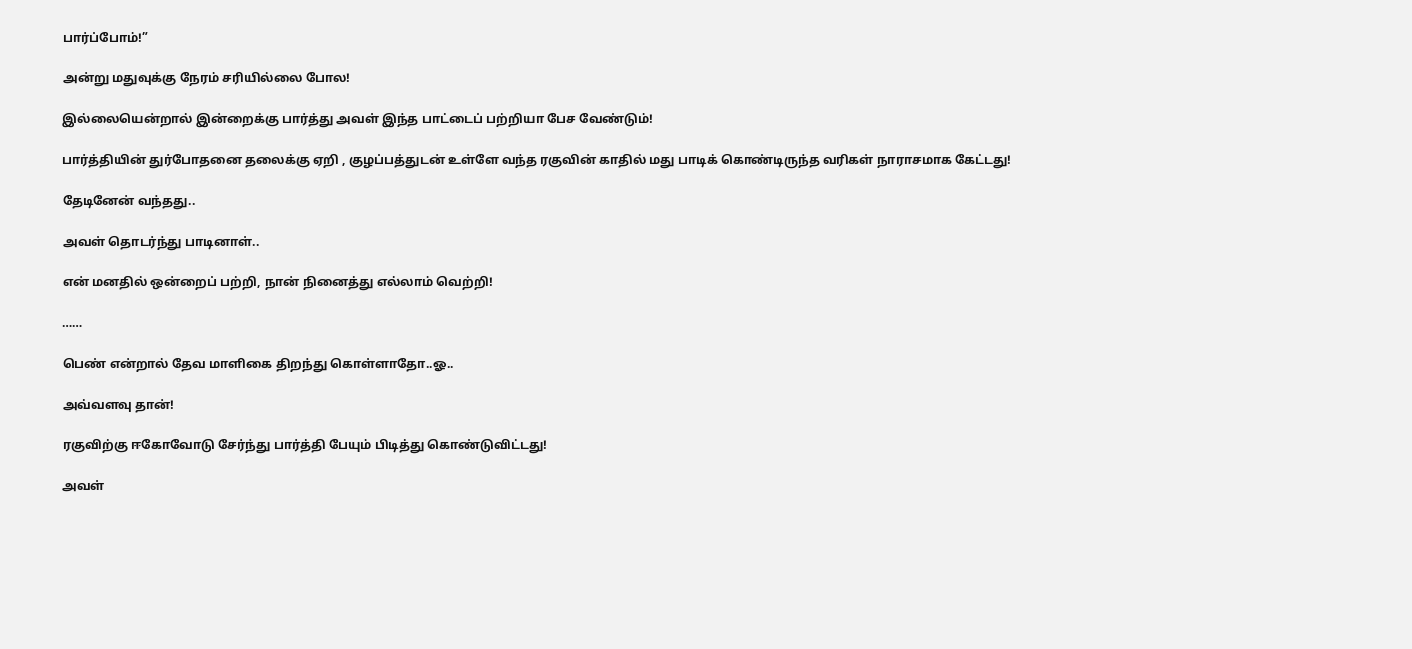பார்ப்போம்!”

அன்று மதுவுக்கு நேரம் சரியில்லை போல!

இல்லையென்றால் இன்றைக்கு பார்த்து அவள் இந்த பாட்டைப் பற்றியா பேச வேண்டும்!

பார்த்தியின் துர்போதனை தலைக்கு ஏறி , குழப்பத்துடன் உள்ளே வந்த ரகுவின் காதில் மது பாடிக் கொண்டிருந்த வரிகள் நாராசமாக கேட்டது!

தேடினேன் வந்தது..

அவள் தொடர்ந்து பாடினாள்..

என் மனதில் ஒன்றைப் பற்றி, நான் நினைத்து எல்லாம் வெற்றி!

……

பெண் என்றால் தேவ மாளிகை திறந்து கொள்ளாதோ..ஓ..

அவ்வளவு தான்!

ரகுவிற்கு ஈகோவோடு சேர்ந்து பார்த்தி பேயும் பிடித்து கொண்டுவிட்டது!

அவள்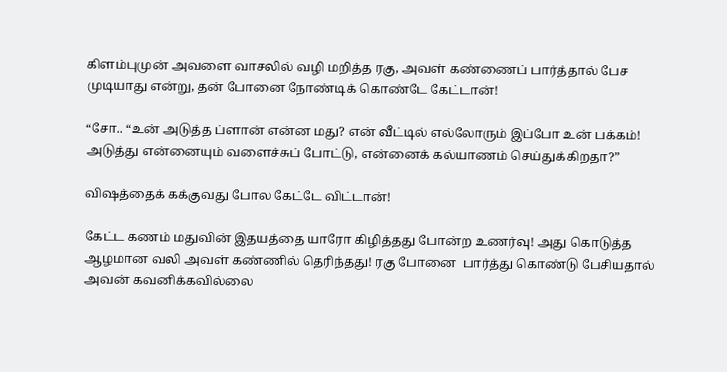கிளம்புமுன் அவளை வாசலில் வழி மறித்த ரகு, அவள் கண்ணைப் பார்த்தால் பேச முடியாது என்று, தன் போனை நோண்டிக் கொண்டே கேட்டான்!

“சோ.. “உன் அடுத்த ப்ளான் என்ன மது? என் வீட்டில் எல்லோரும் இப்போ உன் பக்கம்! அடுத்து என்னையும் வளைச்சுப் போட்டு, என்னைக் கல்யாணம் செய்துக்கிறதா?”

விஷத்தைக் கக்குவது போல கேட்டே விட்டான்!

கேட்ட கணம் மதுவின் இதயத்தை யாரோ கிழித்தது போன்ற உணர்வு! அது கொடுத்த ஆழமான வலி அவள் கண்ணில் தெரிந்தது! ரகு போனை  பார்த்து கொண்டு பேசியதால் அவன் கவனிக்கவில்லை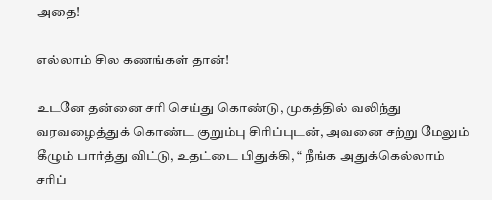அதை!

எல்லாம் சில கணங்கள் தான்!

உடனே தன்னை சரி செய்து கொண்டு, முகத்தில் வலிந்து வரவழைத்துக் கொண்ட குறும்பு சிரிப்புடன், அவனை சற்று மேலும் கீழும் பார்த்து விட்டு, உதட்டை பிதுக்கி, “ நீங்க அதுக்கெல்லாம்  சரிப்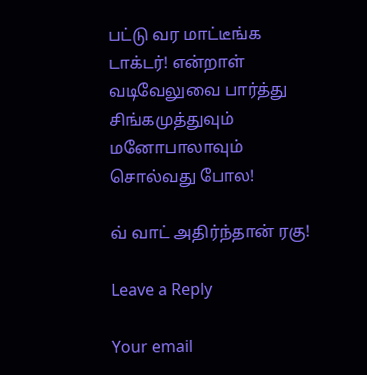பட்டு வர மாட்டீங்க டாக்டர்! என்றாள் வடிவேலுவை பார்த்து சிங்கமுத்துவும் மனோபாலாவும் சொல்வது போல!

வ் வாட் அதிர்ந்தான் ரகு!

Leave a Reply

Your email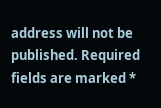address will not be published. Required fields are marked *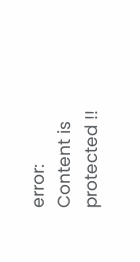error: Content is protected !!